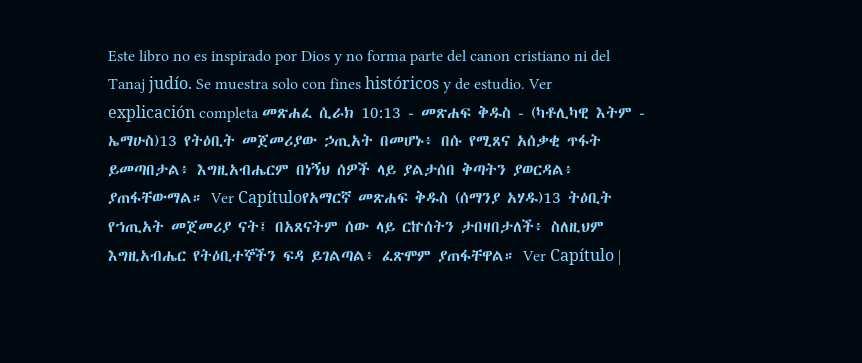Este libro no es inspirado por Dios y no forma parte del canon cristiano ni del Tanaj judío. Se muestra solo con fines históricos y de estudio. Ver explicación completa መጽሐፈ ሲራክ 10:13 - መጽሐፍ ቅዱስ - (ካቶሊካዊ እትም - ኤማሁስ)13 የትዕቢት መጀመሪያው ኃጢአት በመሆኑ፥ በሱ የሚጸና አሰቃቂ ጥፋት ይመጣበታል፥ እግዚአብሔርም በነኝህ ሰዎች ላይ ያልታሰበ ቅጣትን ያወርዳል፥ ያጠፋቸውማል። Ver Capítuloየአማርኛ መጽሐፍ ቅዱስ (ሰማንያ አሃዱ)13 ትዕቢት የኀጢአት መጀመሪያ ናት፤ በአጸናትም ሰው ላይ ርኵሰትን ታበዛበታለች፥ ስለዚህም እግዚአብሔር የትዕቢተኞችን ፍዳ ይገልጣል፥ ፈጽሞም ያጠፋቸዋል። Ver Capítulo |